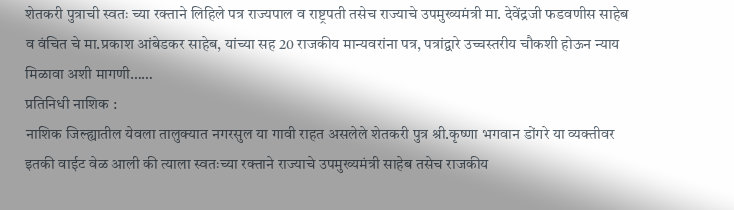शेतकरी पुत्राची स्वतः च्या रक्ताने लिहिले पत्र राज्यपाल व राष्ट्रपती तसेच राज्याचे उपमुख्यमंत्री मा. देवेंद्रजी फडवणीस साहेब व वंचित चे मा.प्रकाश आंबेडकर साहेब, यांच्या सह 20 राजकीय मान्यवरांना पत्र, पत्रांद्वारे उच्चस्तरीय चौकशी होऊन न्याय मिळावा अशी मागणी……
प्रतिनिधी नाशिक :
नाशिक जिल्ह्यातील येवला तालुक्यात नगरसुल या गावी राहत असलेले शेतकरी पुत्र श्री.कृष्णा भगवान डोंगरे या व्यक्तीवर इतकी वाईट वेळ आली की त्याला स्वतःच्या रक्ताने राज्याचे उपमुख्यमंत्री साहेब तसेच राजकीय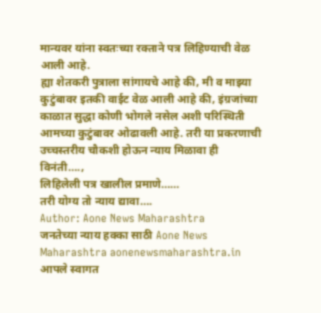मान्यवर यांना स्वतःच्या रक्ताने पत्र लिहिण्याची वेळ आली आहे.
ह्या शेतकरी पुत्राला सांगायचे आहे की, मी व माझ्या कुटुंबावर इतकी वाईट वेळ आली आहे की, इंग्रजांच्या काळात सुद्धा कोणी भोगले नसेल अशी परिस्थिती आमच्या कुटुंबावर ओढावली आहे. तरी या प्रकरणाची उच्चस्तरीय चौकशी होऊन न्याय मिळावा ही विनंती….,
लिहिलेली पत्र खालील प्रमाणे……
तरी योग्य तो न्याय द्यावा….
Author: Aone News Maharashtra
जनतेच्या न्याय हक्का साठी Aone News Maharashtra aonenewsmaharashtra.in आपले स्वागत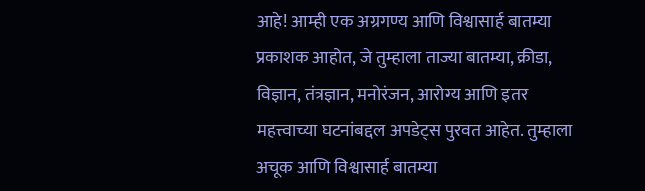आहे! आम्ही एक अग्रगण्य आणि विश्वासार्ह बातम्या प्रकाशक आहोत, जे तुम्हाला ताज्या बातम्या, क्रीडा, विज्ञान, तंत्रज्ञान, मनोरंजन, आरोग्य आणि इतर महत्त्वाच्या घटनांबद्दल अपडेट्स पुरवत आहेत. तुम्हाला अचूक आणि विश्वासार्ह बातम्या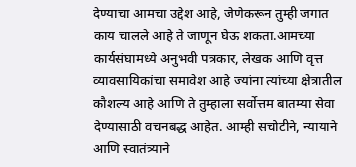देण्याचा आमचा उद्देश आहे, जेणेकरून तुम्ही जगात काय चालले आहे ते जाणून घेऊ शकता.आमच्या कार्यसंघामध्ये अनुभवी पत्रकार, लेखक आणि वृत्त व्यावसायिकांचा समावेश आहे ज्यांना त्यांच्या क्षेत्रातील कौशल्य आहे आणि ते तुम्हाला सर्वोत्तम बातम्या सेवा देण्यासाठी वचनबद्ध आहेत. आम्ही सचोटीने, न्यायाने आणि स्वातंत्र्याने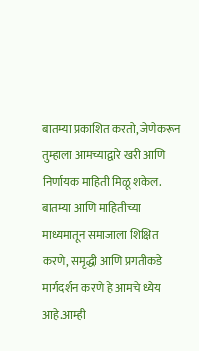बातम्या प्रकाशित करतो, जेणेकरून तुम्हाला आमच्याद्वारे खरी आणि निर्णायक माहिती मिळू शकेल. बातम्या आणि माहितीच्या माध्यमातून समाजाला शिक्षित करणे, समृद्धी आणि प्रगतीकडे मार्गदर्शन करणे हे आमचे ध्येय आहे.आम्ही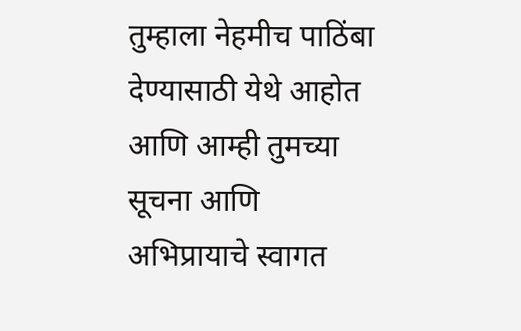तुम्हाला नेहमीच पाठिंबा देण्यासाठी येथे आहोत आणि आम्ही तुमच्या सूचना आणि अभिप्रायाचे स्वागत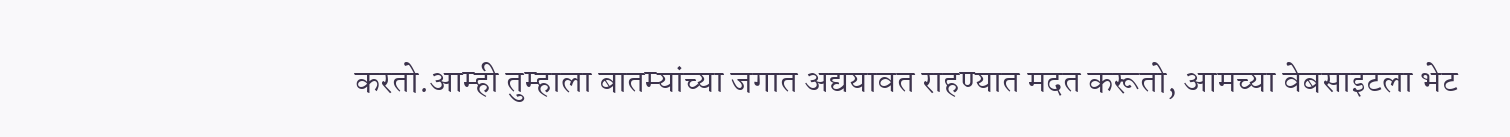करतो.आम्ही तुम्हाला बातम्यांच्या जगात अद्ययावत राहण्यात मदत करूतो, आमच्या वेबसाइटला भेट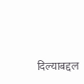दिल्याबद्दल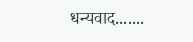धन्यवाद.......